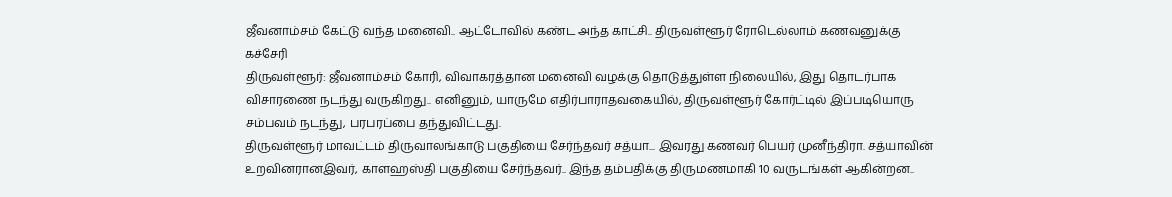ஜீவனாம்சம் கேட்டு வந்த மனைவி.. ஆட்டோவில் கண்ட அந்த காட்சி.. திருவள்ளூர் ரோடெல்லாம் கணவனுக்கு கச்சேரி
திருவள்ளூர்: ஜீவனாம்சம் கோரி, விவாகரத்தான மனைவி வழக்கு தொடுத்துள்ள நிலையில், இது தொடர்பாக விசாரணை நடந்து வருகிறது.. எனினும், யாருமே எதிர்பாராதவகையில், திருவள்ளூர் கோர்ட்டில் இப்படியொரு சம்பவம் நடந்து, பரபரப்பை தந்துவிட்டது.
திருவள்ளூர் மாவட்டம் திருவாலங்காடு பகுதியை சேர்ந்தவர் சத்யா... இவரது கணவர் பெயர் முனீந்திரா. சத்யாவின் உறவினரானஇவர், காளஹஸ்தி பகுதியை சேர்ந்தவர்.. இந்த தம்பதிக்கு திருமணமாகி 10 வருடங்கள் ஆகின்றன..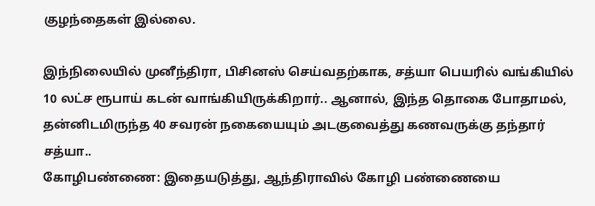குழந்தைகள் இல்லை.

இந்நிலையில் முனீந்திரா, பிசினஸ் செய்வதற்காக, சத்யா பெயரில் வங்கியில் 10 லட்ச ரூபாய் கடன் வாங்கியிருக்கிறார்.. ஆனால், இந்த தொகை போதாமல், தன்னிடமிருந்த 40 சவரன் நகையையும் அடகுவைத்து கணவருக்கு தந்தார் சத்யா..
கோழிபண்ணை: இதையடுத்து, ஆந்திராவில் கோழி பண்ணையை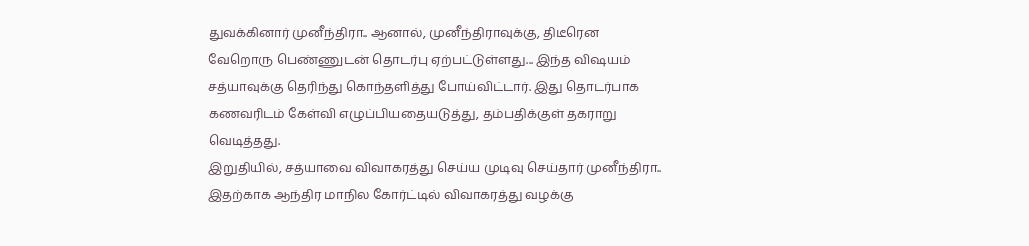துவக்கினார் முனீந்திரா.. ஆனால், முனீந்திராவுக்கு, திடீரென வேறொரு பெண்ணுடன் தொடர்பு ஏற்பட்டுள்ளது... இந்த விஷயம் சத்யாவுக்கு தெரிந்து கொந்தளித்து போய்விட்டார். இது தொடர்பாக கணவரிடம் கேள்வி எழுப்பியதையடுத்து, தம்பதிக்குள் தகராறு வெடித்தது.
இறுதியில், சத்யாவை விவாகரத்து செய்ய முடிவு செய்தார் முனீந்திரா.. இதற்காக ஆந்திர மாநில கோர்ட்டில் விவாகரத்து வழக்கு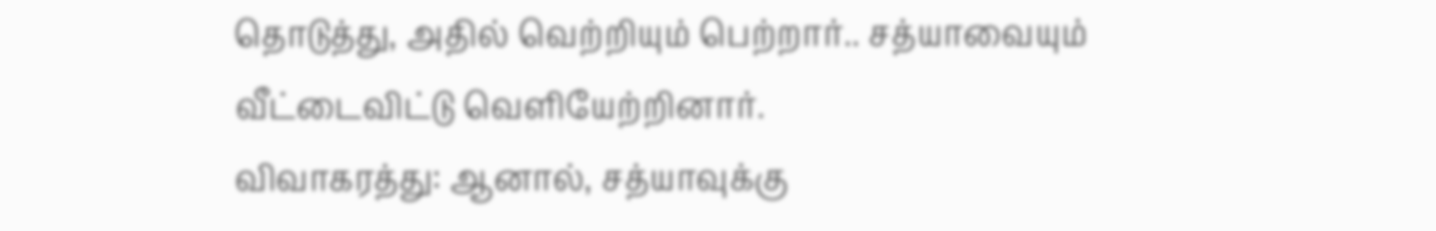தொடுத்து, அதில் வெற்றியும் பெற்றார்.. சத்யாவையும் வீட்டைவிட்டு வெளியேற்றினார்.
விவாகரத்து: ஆனால், சத்யாவுக்கு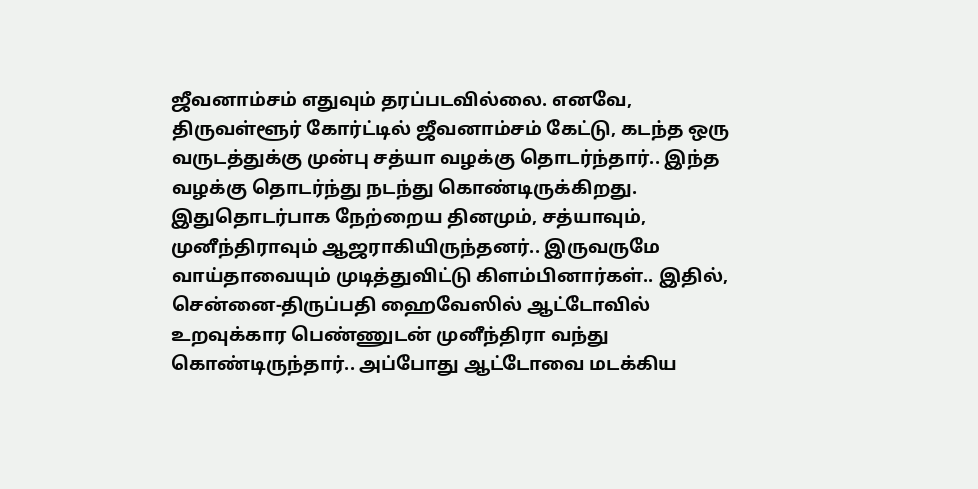ஜீவனாம்சம் எதுவும் தரப்படவில்லை. எனவே, திருவள்ளூர் கோர்ட்டில் ஜீவனாம்சம் கேட்டு, கடந்த ஒரு வருடத்துக்கு முன்பு சத்யா வழக்கு தொடர்ந்தார்.. இந்த வழக்கு தொடர்ந்து நடந்து கொண்டிருக்கிறது.
இதுதொடர்பாக நேற்றைய தினமும், சத்யாவும், முனீந்திராவும் ஆஜராகியிருந்தனர்.. இருவருமே வாய்தாவையும் முடித்துவிட்டு கிளம்பினார்கள்.. இதில், சென்னை-திருப்பதி ஹைவேஸில் ஆட்டோவில் உறவுக்கார பெண்ணுடன் முனீந்திரா வந்து கொண்டிருந்தார்.. அப்போது ஆட்டோவை மடக்கிய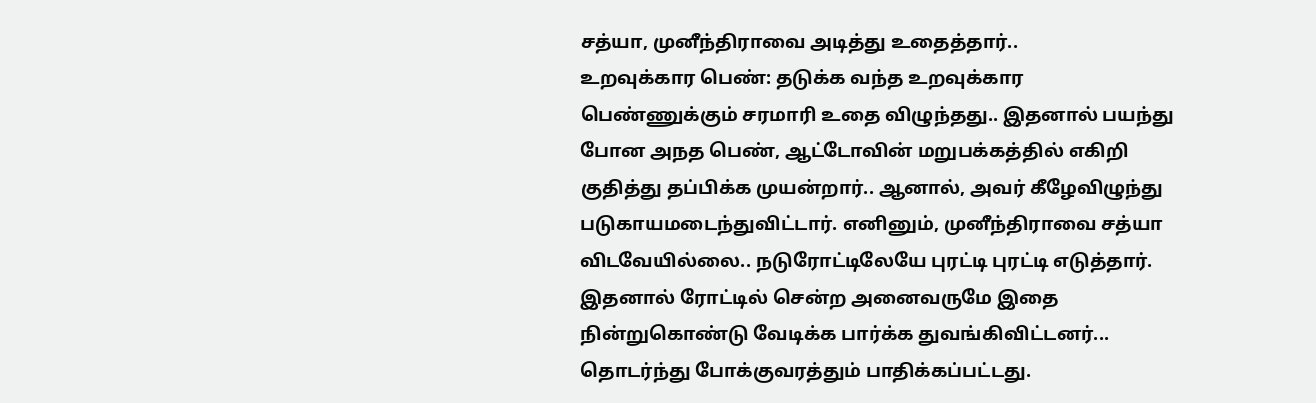சத்யா, முனீந்திராவை அடித்து உதைத்தார்..
உறவுக்கார பெண்: தடுக்க வந்த உறவுக்கார பெண்ணுக்கும் சரமாரி உதை விழுந்தது.. இதனால் பயந்து போன அநத பெண், ஆட்டோவின் மறுபக்கத்தில் எகிறி குதித்து தப்பிக்க முயன்றார்.. ஆனால், அவர் கீழேவிழுந்து படுகாயமடைந்துவிட்டார். எனினும், முனீந்திராவை சத்யா விடவேயில்லை.. நடுரோட்டிலேயே புரட்டி புரட்டி எடுத்தார். இதனால் ரோட்டில் சென்ற அனைவருமே இதை நின்றுகொண்டு வேடிக்க பார்க்க துவங்கிவிட்டனர்... தொடர்ந்து போக்குவரத்தும் பாதிக்கப்பட்டது.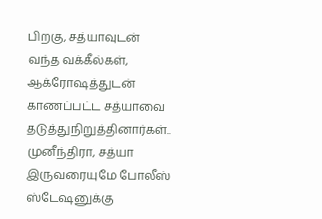பிறகு, சத்யாவுடன் வந்த வக்கீல்கள், ஆக்ரோஷத்துடன் காணப்பட்ட சத்யாவை தடுத்துநிறுத்தினார்கள்.. முனீந்திரா, சத்யா இருவரையுமே போலீஸ் ஸ்டேஷனுக்கு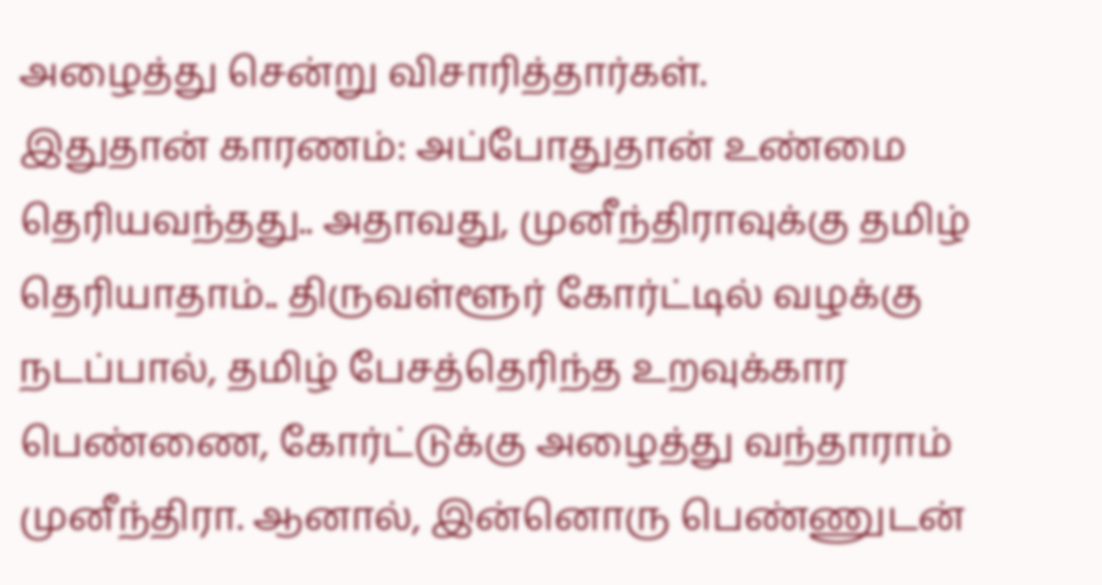அழைத்து சென்று விசாரித்தார்கள்.
இதுதான் காரணம்: அப்போதுதான் உண்மை தெரியவந்தது.. அதாவது, முனீந்திராவுக்கு தமிழ் தெரியாதாம்.. திருவள்ளூர் கோர்ட்டில் வழக்கு நடப்பால், தமிழ் பேசத்தெரிந்த உறவுக்கார பெண்ணை, கோர்ட்டுக்கு அழைத்து வந்தாராம் முனீந்திரா. ஆனால், இன்னொரு பெண்ணுடன்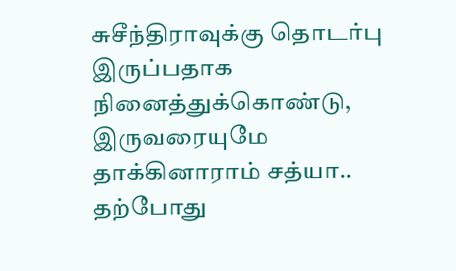சுசீந்திராவுக்கு தொடர்பு இருப்பதாக நினைத்துக்கொண்டு, இருவரையுமே தாக்கினாராம் சத்யா.. தற்போது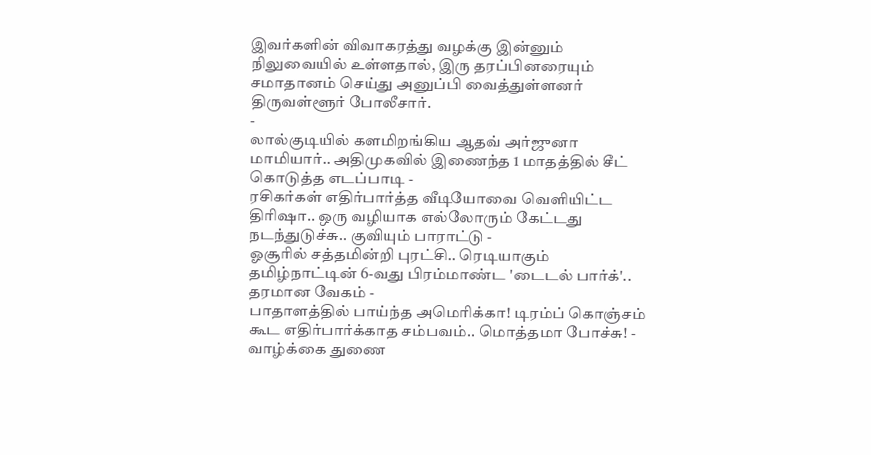இவர்களின் விவாகரத்து வழக்கு இன்னும் நிலுவையில் உள்ளதால், இரு தரப்பினரையும் சமாதானம் செய்து அனுப்பி வைத்துள்ளனர் திருவள்ளூர் போலீசார்.
-
லால்குடியில் களமிறங்கிய ஆதவ் அர்ஜுனா மாமியார்.. அதிமுகவில் இணைந்த 1 மாதத்தில் சீட் கொடுத்த எடப்பாடி -
ரசிகர்கள் எதிர்பார்த்த வீடியோவை வெளியிட்ட திரிஷா.. ஒரு வழியாக எல்லோரும் கேட்டது நடந்துடுச்சு.. குவியும் பாராட்டு -
ஓசூரில் சத்தமின்றி புரட்சி.. ரெடியாகும் தமிழ்நாட்டின் 6-வது பிரம்மாண்ட 'டைடல் பார்க்'.. தரமான வேகம் -
பாதாளத்தில் பாய்ந்த அமெரிக்கா! டிரம்ப் கொஞ்சம் கூட எதிர்பார்க்காத சம்பவம்.. மொத்தமா போச்சு! -
வாழ்க்கை துணை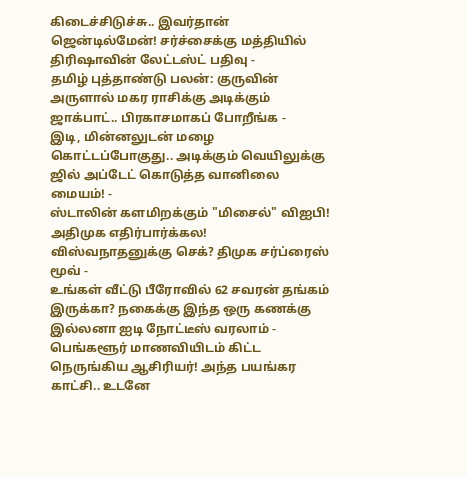கிடைச்சிடுச்சு.. இவர்தான் ஜென்டில்மேன்! சர்ச்சைக்கு மத்தியில் திரிஷாவின் லேட்டஸ்ட் பதிவு -
தமிழ் புத்தாண்டு பலன்: குருவின் அருளால் மகர ராசிக்கு அடிக்கும் ஜாக்பாட்.. பிரகாசமாகப் போறீங்க -
இடி, மின்னலுடன் மழை கொட்டப்போகுது.. அடிக்கும் வெயிலுக்கு ஜில் அப்டேட் கொடுத்த வானிலை மையம்! -
ஸ்டாலின் களமிறக்கும் "மிசைல்" விஐபி! அதிமுக எதிர்பார்க்கல! விஸ்வநாதனுக்கு செக்? திமுக சர்ப்ரைஸ் மூவ் -
உங்கள் வீட்டு பீரோவில் 62 சவரன் தங்கம் இருக்கா? நகைக்கு இந்த ஒரு கணக்கு இல்லனா ஐடி நோட்டீஸ் வரலாம் -
பெங்களூர் மாணவியிடம் கிட்ட நெருங்கிய ஆசிரியர்! அந்த பயங்கர காட்சி.. உடனே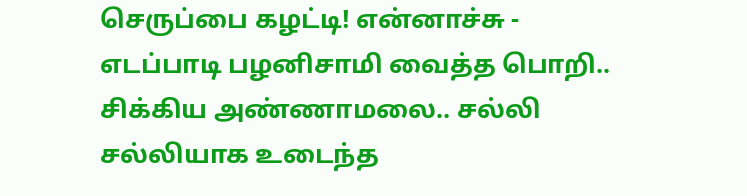செருப்பை கழட்டி! என்னாச்சு -
எடப்பாடி பழனிசாமி வைத்த பொறி.. சிக்கிய அண்ணாமலை.. சல்லி சல்லியாக உடைந்த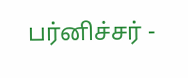பர்னிச்சர் -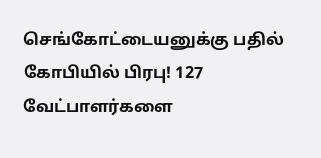செங்கோட்டையனுக்கு பதில் கோபியில் பிரபு! 127 வேட்பாளர்களை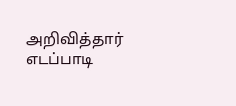அறிவித்தார் எடப்பாடி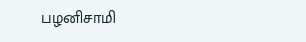பழனிசாமி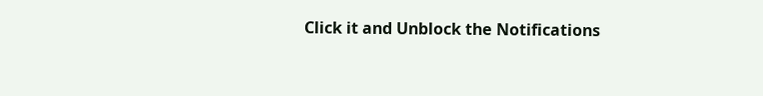Click it and Unblock the Notifications